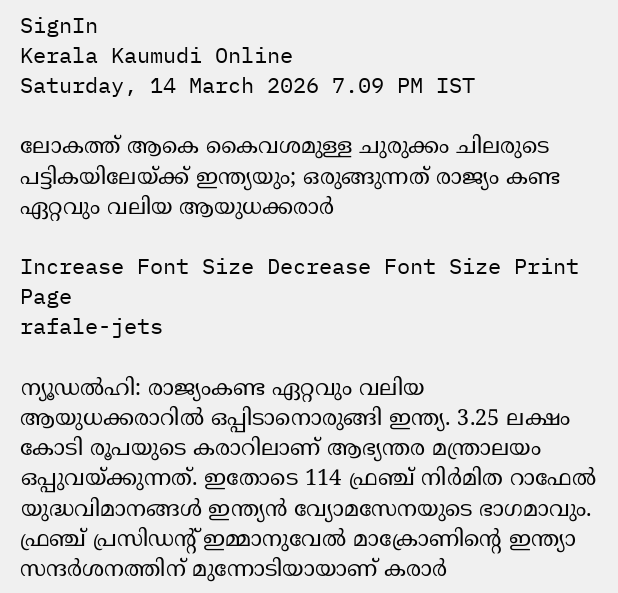SignIn
Kerala Kaumudi Online
Saturday, 14 March 2026 7.09 PM IST

ലോകത്ത് ആകെ കൈവശമുള്ള ചുരുക്കം ചിലരുടെ പട്ടികയിലേയ്ക്ക് ഇന്ത്യയും; ഒരുങ്ങുന്നത് രാജ്യം കണ്ട ഏറ്റവും വലിയ ആയുധക്കരാർ

Increase Font Size Decrease Font Size Print Page
rafale-jets

ന്യൂഡൽഹി: രാജ്യംകണ്ട ഏറ്റവും വലിയ ആയുധക്കരാറിൽ ഒപ്പിടാനൊരുങ്ങി ഇന്ത്യ. 3.25 ലക്ഷം കോടി രൂപയുടെ കരാറിലാണ് ആഭ്യന്തര മന്ത്രാലയം ഒപ്പുവയ്ക്കുന്നത്. ഇതോടെ 114 ഫ്രഞ്ച് നിർമിത റാഫേൽ യുദ്ധവിമാനങ്ങൾ ഇന്ത്യൻ വ്യോമസേനയുടെ ഭാഗമാവും. ഫ്രഞ്ച് പ്രസിഡന്റ് ഇമ്മാനുവേൽ മാക്രോണിന്റെ ഇന്ത്യാ സന്ദർശനത്തിന് മുന്നോടിയായാണ് കരാർ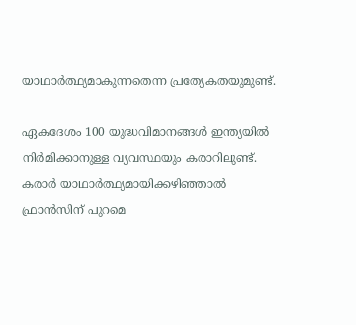യാഥാർത്ഥ്യമാകുന്നതെന്ന പ്രത്യേകതയുമുണ്ട്.

ഏകദേശം 100 യുദ്ധവിമാനങ്ങൾ ഇന്ത്യയിൽ നിർമിക്കാനുള്ള വ്യവസ്ഥയും കരാറിലുണ്ട്. കരാർ യാഥാർത്ഥ്യമായിക്കഴിഞ്ഞാൽ ഫ്രാൻസിന് പുറമെ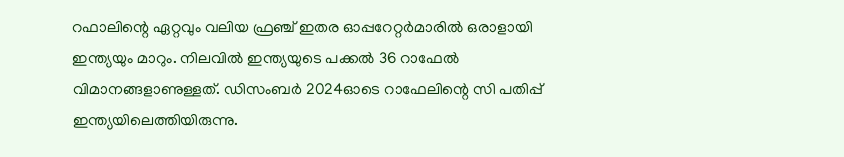റഫാലിന്റെ ഏറ്റവും വലിയ ഫ്രഞ്ച് ഇതര ഓപ്പറേറ്റർമാരിൽ ഒരാളായി ഇന്ത്യയും മാറും. നിലവിൽ ഇന്ത്യയുടെ പക്കൽ 36 റാഫേൽ വിമാനങ്ങളാണുള്ളത്. ഡിസംബർ 2024ഓടെ റാഫേലിന്റെ സി പതിപ്പ് ഇന്ത്യയിലെത്തിയിരുന്നു.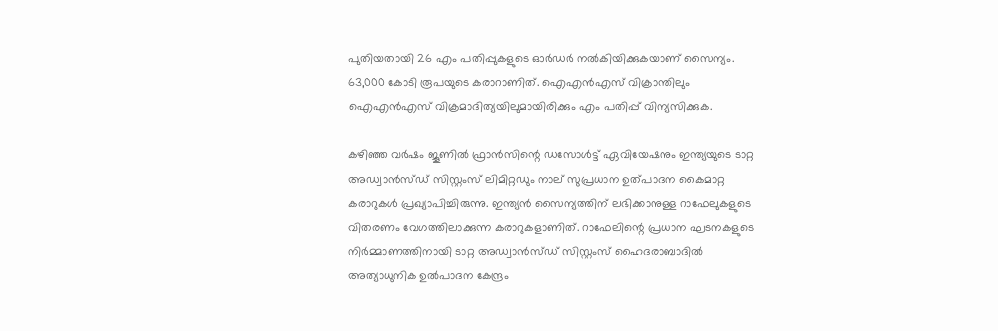പുതിയതായി 26 എം പതിപ്പുകളുടെ ഓർഡർ നൽകിയിക്കുകയാണ് സൈന്യം. 63,000 കോടി രൂപയുടെ കരാറാണിത്. ഐഎൻഎസ് വിക്രാന്തിലും ഐഎൻഎസ് വിക്രമാദിത്യയിലുമായിരിക്കും എം പതിപ്പ് വിന്യസിക്കുക.

കഴിഞ്ഞ വർഷം ജൂണിൽ ഫ്രാൻസിന്റെ ഡസോൾട്ട് ഏവിയേഷനും ഇന്ത്യയുടെ ടാറ്റ അഡ്വാൻസ്ഡ് സിസ്റ്റംസ് ലിമിറ്റഡും നാല് സുപ്രധാന ഉത്പാദന കൈമാറ്റ കരാറുകൾ പ്രഖ്യാപിച്ചിരുന്നു. ഇന്ത്യൻ സൈന്യത്തിന് ലഭിക്കാനുള്ള റാഫേലുകളുടെ വിതരണം വേഗത്തിലാക്കുന്ന കരാറുകളാണിത്. റാഫേലിന്റെ പ്രധാന ഘടനകളുടെ നിർമ്മാണത്തിനായി ടാറ്റ അഡ്വാൻസ്ഡ് സിസ്റ്റംസ് ഹൈദരാബാദിൽ അത്യാധുനിക ഉൽ‌പാദന കേന്ദ്രം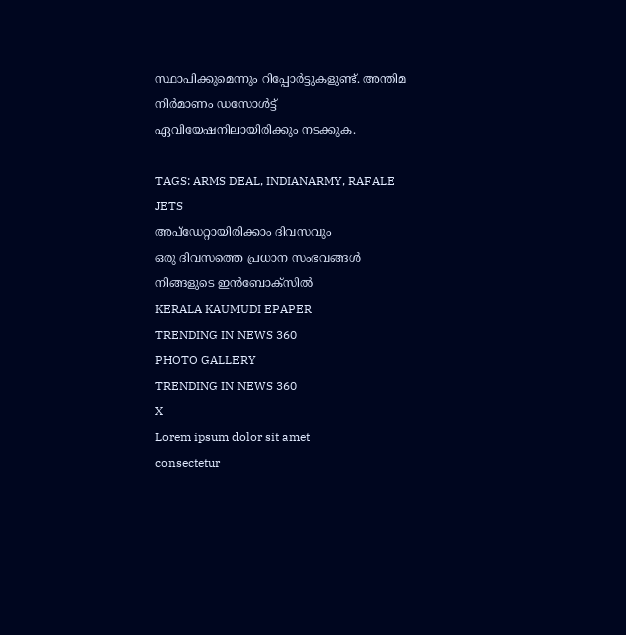സ്ഥാപിക്കുമെന്നും റിപ്പോർട്ടുകളുണ്ട്. അന്തിമ നിർമാണം ഡസോൾട്ട് ഏവിയേഷനിലായിരിക്കും നടക്കുക.

TAGS: ARMS DEAL, INDIANARMY, RAFALE JETS
അപ്ഡേറ്റായിരിക്കാം ദിവസവും
ഒരു ദിവസത്തെ പ്രധാന സംഭവങ്ങൾ നിങ്ങളുടെ ഇൻബോക്സിൽ
KERALA KAUMUDI EPAPER
TRENDING IN NEWS 360
PHOTO GALLERY
TRENDING IN NEWS 360
X
Lorem ipsum dolor sit amet
consectetur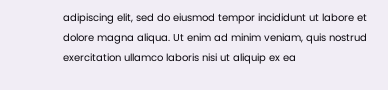adipiscing elit, sed do eiusmod tempor incididunt ut labore et dolore magna aliqua. Ut enim ad minim veniam, quis nostrud exercitation ullamco laboris nisi ut aliquip ex ea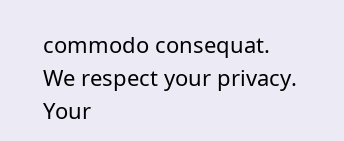commodo consequat.
We respect your privacy. Your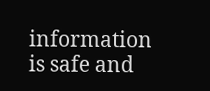information is safe and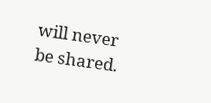will never be shared.